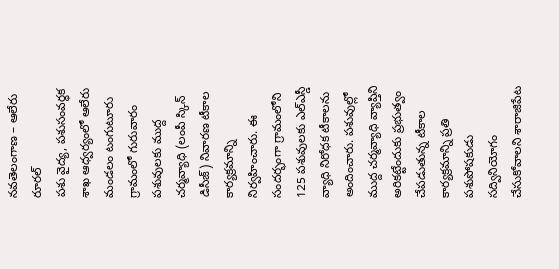నవతెలంగాణ – ఆలేరు రూరల్
పశు వైద్య, పశుసంవర్ధక శాఖ ఆధ్వర్యంలో ఆలేరు మండలం టంగుటూరు గ్రామంలో గురువారం పశువులకు ముద్ద చర్మవ్యాధి (లంపీ స్కిన్ డిసీజ్) నివారణ టీకాల కార్యక్రమాన్ని నిర్వహించారు. ఈ సందర్భంగా గ్రామంలోని 125 పశువులకు ఎల్ఎస్డీ వ్యాధి నిరోధక టీకాలను అందించారు. పశువుల్లో ముద్ద చర్మవ్యాధి వ్యాప్తిని అరికట్టేందుకు ప్రభుత్వం చేపడుతున్న టీకాల కార్యక్రమాన్ని ప్రతి పశుపోషకుడు సద్వినియోగం చేసుకోవాలని శారాజిపేట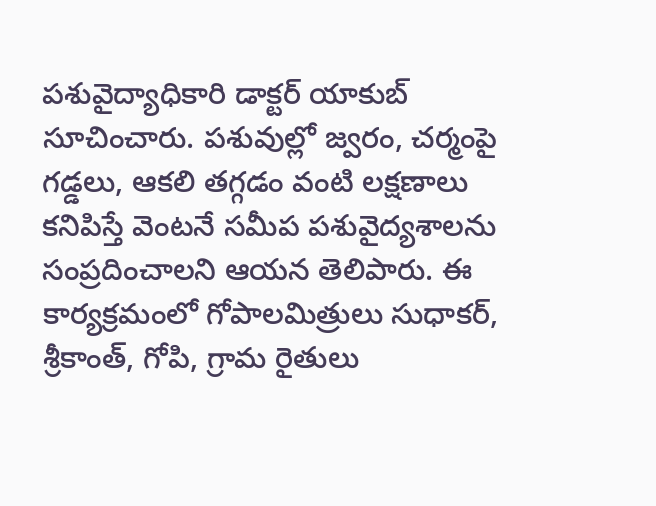పశువైద్యాధికారి డాక్టర్ యాకుబ్ సూచించారు. పశువుల్లో జ్వరం, చర్మంపై గడ్డలు, ఆకలి తగ్గడం వంటి లక్షణాలు కనిపిస్తే వెంటనే సమీప పశువైద్యశాలను సంప్రదించాలని ఆయన తెలిపారు. ఈ కార్యక్రమంలో గోపాలమిత్రులు సుధాకర్, శ్రీకాంత్, గోపి, గ్రామ రైతులు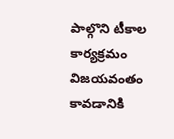పాల్గొని టీకాల కార్యక్రమం విజయవంతం కావడానికి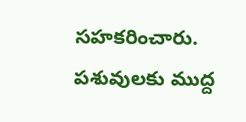సహకరించారు.
పశువులకు ముద్ద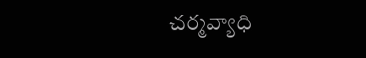చర్మవ్యాధి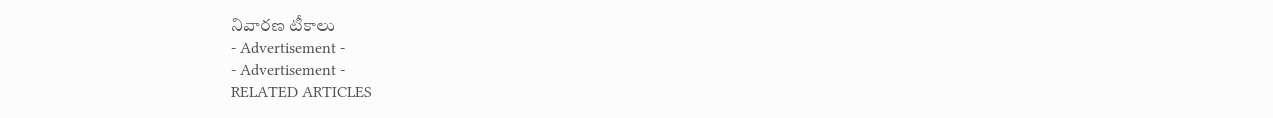నివారణ టీకాలు
- Advertisement -
- Advertisement -
RELATED ARTICLES